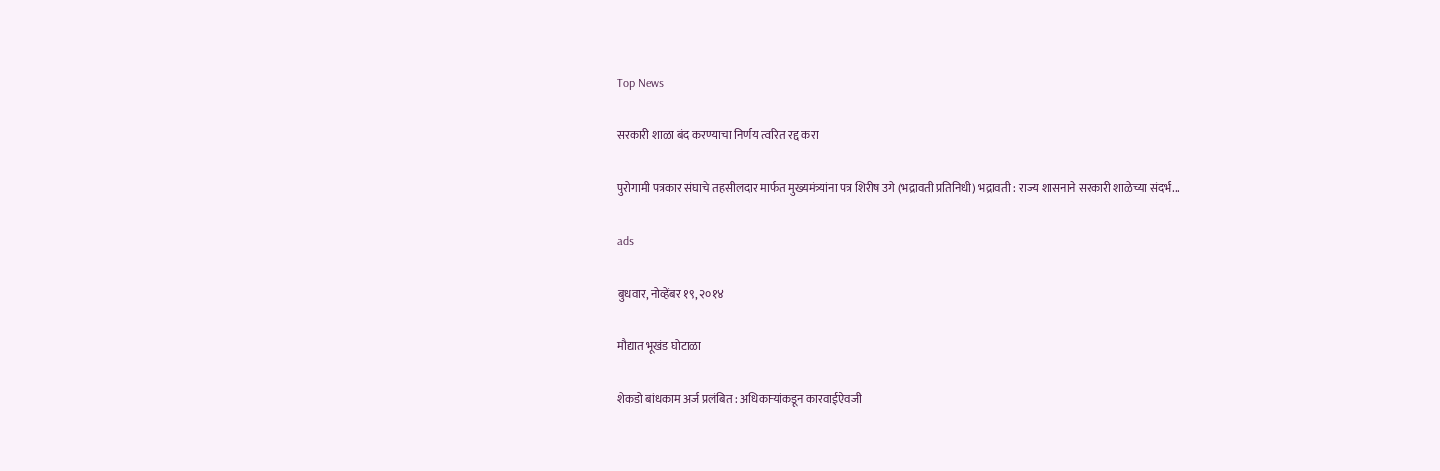Top News

सरकारी शाळा बंद करण्याचा निर्णय त्वरित रद्द करा

पुरोगामी पत्रकार संघाचे तहसीलदार मार्फत मुख्यमंत्र्यांना पत्र शिरीष उगे (भद्रावती प्रतिनिधी) भद्रावती : राज्य शासनाने सरकारी शाळेच्या संदर्भ...

ads

बुधवार, नोव्हेंबर १९, २०१४

मौद्यात भूखंड घोटाळा

शेकडो बांधकाम अर्ज प्रलंबित : अधिकाऱ्यांकडून कारवाईऐवजी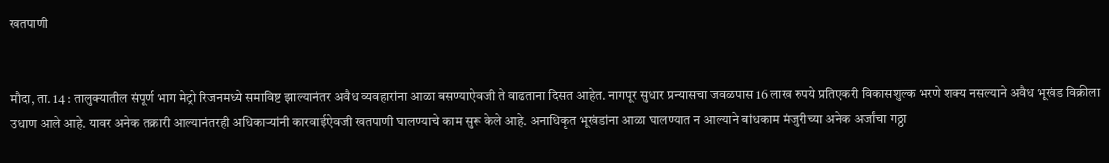खतपाणी


मौदा, ता. 14 : तालुक्‍यातील संपूर्ण भाग मेट्रो रिजनमध्ये समाविष्ट झाल्यानंतर अवैध व्यवहारांना आळा बसण्याऐवजी ते वाढताना दिसत आहेत. नागपूर सुधार प्रन्यासचा जवळपास 16 लाख रुपये प्रतिएकरी विकासशुल्क भरणे शक्‍य नसल्याने अवैध भूखंड विक्रीला उधाण आले आहे. यावर अनेक तक्रारी आल्यानंतरही अधिकाऱ्यांनी कारवाईऐवजी खतपाणी घालण्याचे काम सुरू केले आहे. अनाधिकृत भूखंडांना आळा घालण्यात न आल्याने बांधकाम मंजुरीच्या अनेक अर्जांचा गठ्ठा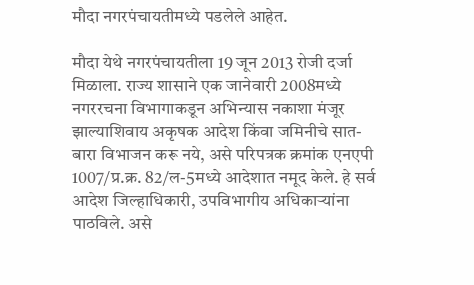मौदा नगरपंचायतीमध्ये पडलेले आहेत.

मौदा येथे नगरपंचायतीला 19 जून 2013 रोजी दर्जा मिळाला. राज्य शासाने एक जानेवारी 2008मध्ये नगररचना विभागाकडून अभिन्यास नकाशा मंजूर झाल्याशिवाय अकृषक आदेश किंवा जमिनीचे सात-बारा विभाजन करू नये, असे परिपत्रक क्रमांक एनएपी 1007/प्र.क्र. 82/ल-5मध्ये आदेशात नमूद केले. हे सर्व आदेश जिल्हाधिकारी, उपविभागीय अधिकाऱ्यांना पाठविले. असे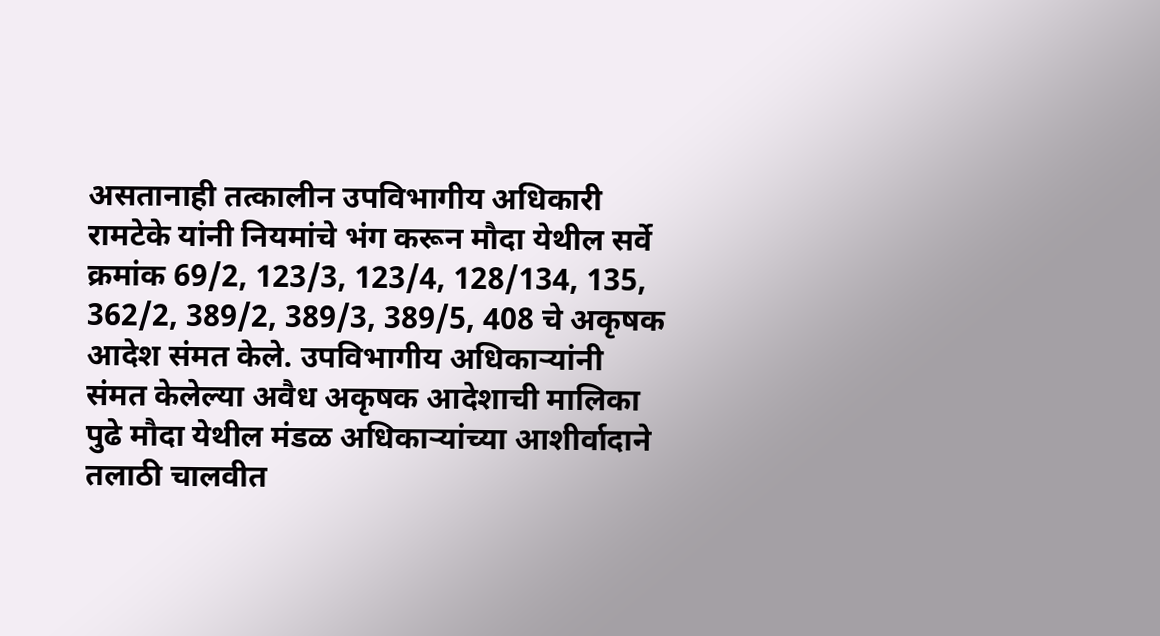असतानाही तत्कालीन उपविभागीय अधिकारी रामटेके यांनी नियमांचे भंग करून मौदा येथील सर्वे क्रमांक 69/2, 123/3, 123/4, 128/134, 135, 362/2, 389/2, 389/3, 389/5, 408 चे अकृषक आदेश संमत केले. उपविभागीय अधिकाऱ्यांनी संमत केलेल्या अवैध अकृषक आदेशाची मालिका पुढे मौदा येथील मंडळ अधिकाऱ्यांच्या आशीर्वादाने तलाठी चालवीत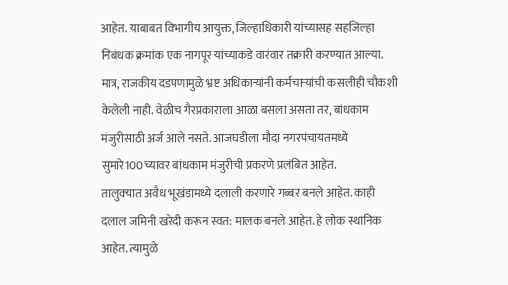आहेत. याबाबत विभागीय आयुक्त, जिल्हाधिकारी यांच्यासह सहजिल्हा निबंधक क्रमांक एक नागपूर यांच्याकडे वारंवार तक्रारी करण्यात आल्या. मात्र, राजकीय दडपणामुळे भ्रष्ट अधिकाऱ्यांनी कर्मचाऱ्यांची कसलीही चौकशी केलेली नाही. वेळीच गैरप्रकाराला आळा बसला असता तर, बांधकाम मंजुरीसाठी अर्ज आले नसते. आजघडीला मौदा नगरपंचायतमध्ये सुमारे100च्यावर बांधकाम मंजुरीची प्रकरणे प्रलंबित आहेत.
तालुक्‍यात अवैध भूखंडामध्ये दलाली करणारे गब्बर बनले आहेत. काही दलाल जमिनी खरेदी करून स्वत: मालक बनले आहेत. हे लोक स्थानिक आहेत. त्यामुळे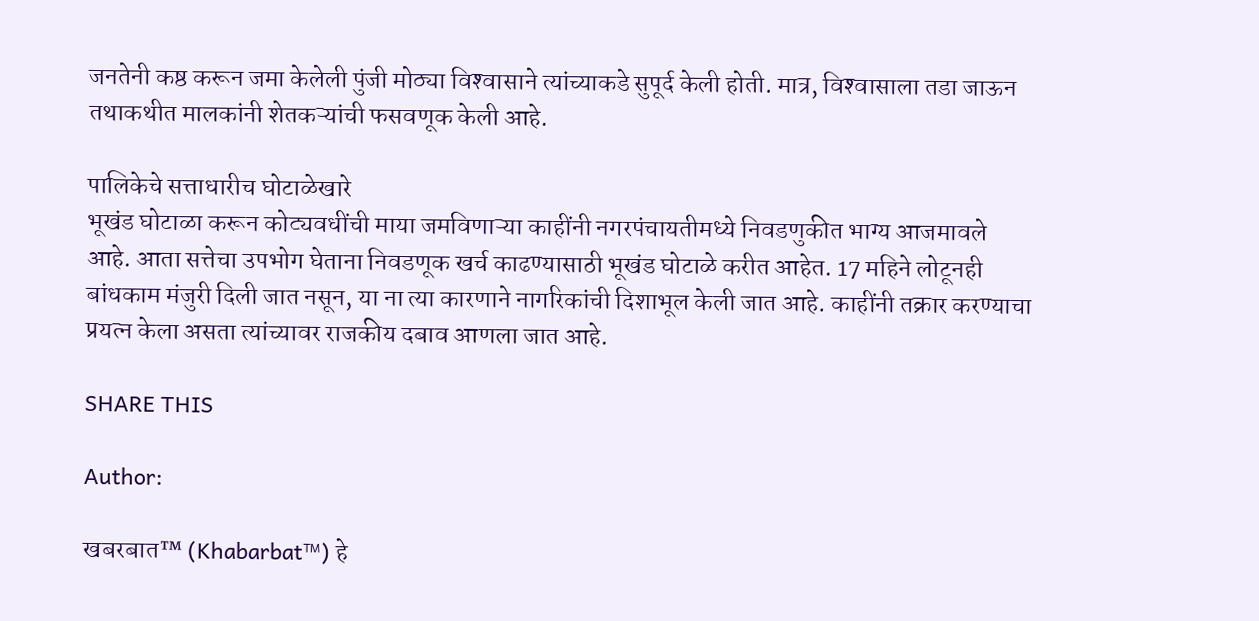जनतेनी कष्ठ करून जमा केलेली पुंजी मोठ्या विश्‍वासाने त्यांच्याकडे सुपूर्द केली होती. मात्र, विश्‍वासाला तडा जाऊन तथाकथीत मालकांनी शेतकऱ्यांची फसवणूक केली आहे.

पालिकेचे सत्ताधारीच घोटाळेखारे
भूखंड घोटाळा करून कोट्यवधींची माया जमविणाऱ्या काहींनी नगरपंचायतीमध्ये निवडणुकीत भाग्य आजमावले आहे. आता सत्तेचा उपभोग घेताना निवडणूक खर्च काढण्यासाठी भूखंड घोटाळे करीत आहेत. 17 महिने लोटूनही बांधकाम मंजुरी दिली जात नसून, या ना त्या कारणाने नागरिकांची दिशाभूल केली जात आहे. काहींनी तक्रार करण्याचा प्रयत्न केला असता त्यांच्यावर राजकीय दबाव आणला जात आहे.

SHARE THIS

Author:

खबरबात™ (Khabarbat™) हे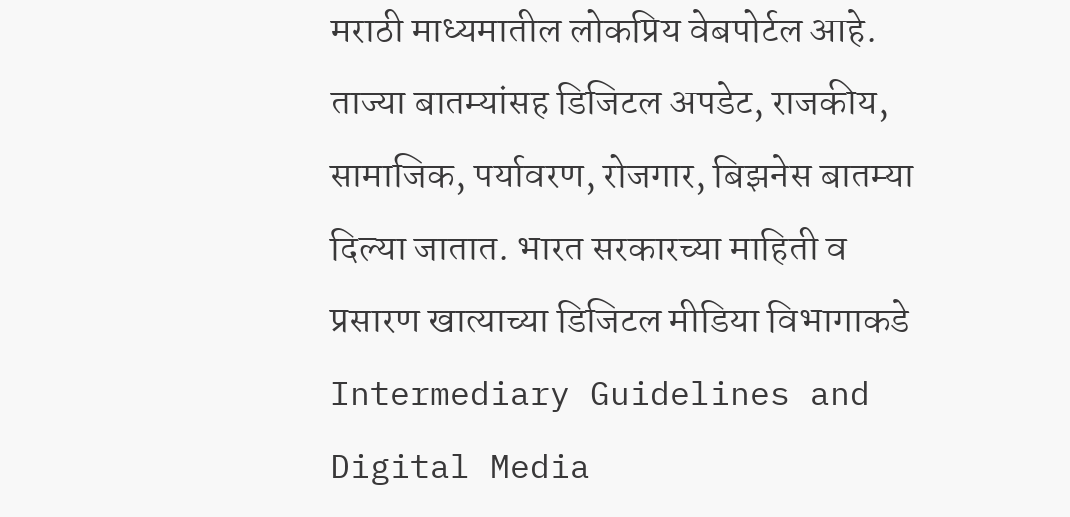मराठी माध्यमातील लोकप्रिय वेबपोर्टल आहे. ताज्या बातम्यांसह डिजिटल अपडेट, राजकीय, सामाजिक, पर्यावरण, रोजगार, बिझनेस बातम्या दिल्या जातात. भारत सरकारच्या माहिती व प्रसारण खात्याच्या डिजिटल मीडिया विभागाकडे Intermediary Guidelines and Digital Media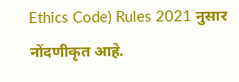Ethics Code) Rules 2021 नुसार नोंदणीकृत आहे.